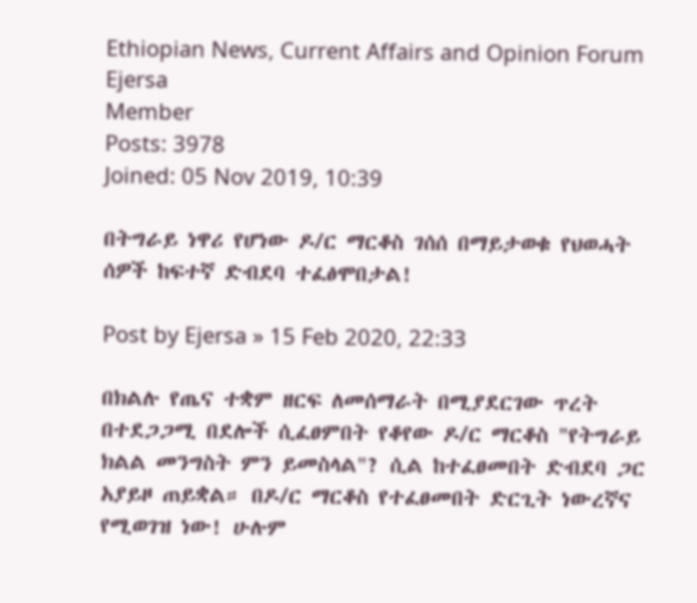Ethiopian News, Current Affairs and Opinion Forum
Ejersa
Member
Posts: 3978
Joined: 05 Nov 2019, 10:39

በትግራይ ነዋሪ የሆነው ዶ/ር ማርቆስ ገሰሰ በማይታወቁ የህወሓት ሰዎች ከፍተኛ ድብደባ ተፈፅሞበታል!

Post by Ejersa » 15 Feb 2020, 22:33

በክልሉ የጤና ተቋም ዘርፍ ለመሰማራት በሚያደርገው ጥረት በተደጋጋሚ በደሎች ሲፈፀምበት የቆየው ዶ/ር ማርቆስ "የትግራይ ክልል መንግስት ምን ይመስላል"? ሲል ከተፈፀመበት ድብደባ ጋር አያይዞ ጠይቋል። በዶ/ር ማርቆስ የተፈፀመበት ድርጊት ነውረኛና የሚወገዝ ነው! ሁሉም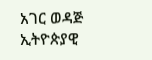አገር ወዳጅ ኢትዮጵያዊ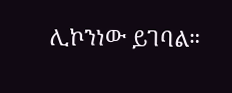ሊኮንነው ይገባል።